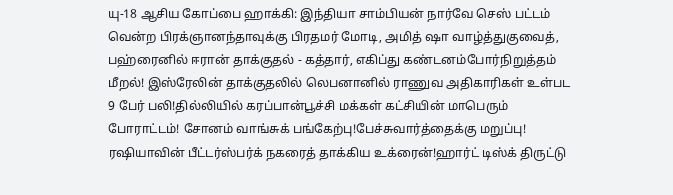யு-18 ஆசிய கோப்பை ஹாக்கி: இந்தியா சாம்பியன் நார்வே செஸ் பட்டம் வென்ற பிரக்ஞானந்தாவுக்கு பிரதமர் மோடி, அமித் ஷா வாழ்த்துகுவைத், பஹ்ரைனில் ஈரான் தாக்குதல் - கத்தார், எகிப்து கண்டனம்போர்நிறுத்தம் மீறல்! இஸ்ரேலின் தாக்குதலில் லெபனானில் ராணுவ அதிகாரிகள் உள்பட 9 பேர் பலி!தில்லியில் கரப்பான்பூச்சி மக்கள் கட்சியின் மாபெரும் போராட்டம்! சோனம் வாங்சுக் பங்கேற்பு!பேச்சுவார்த்தைக்கு மறுப்பு! ரஷியாவின் பீட்டர்ஸ்பர்க் நகரைத் தாக்கிய உக்ரைன்!ஹார்ட் டிஸ்க் திருட்டு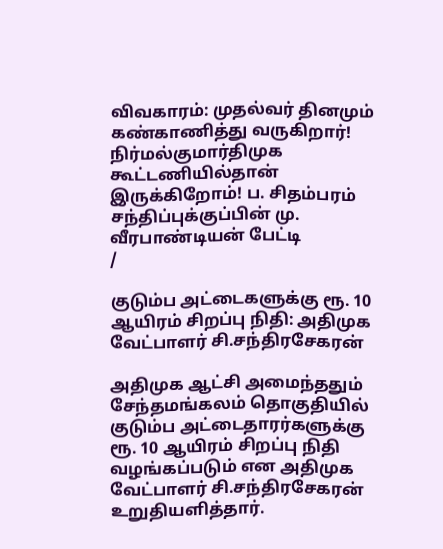விவகாரம்: முதல்வர் தினமும் கண்காணித்து வருகிறார்! நிர்மல்குமார்திமுக கூட்டணியில்தான் இருக்கிறோம்! ப. சிதம்பரம் சந்திப்புக்குப்பின் மு. வீரபாண்டியன் பேட்டி
/

குடும்ப அட்டைகளுக்கு ரூ. 10 ஆயிரம் சிறப்பு நிதி: அதிமுக வேட்பாளர் சி.சந்திரசேகரன்

அதிமுக ஆட்சி அமைந்ததும் சேந்தமங்கலம் தொகுதியில் குடும்ப அட்டைதாரர்களுக்கு ரூ. 10 ஆயிரம் சிறப்பு நிதி வழங்கப்படும் என அதிமுக வேட்பாளர் சி.சந்திரசேகரன் உறுதியளித்தார்.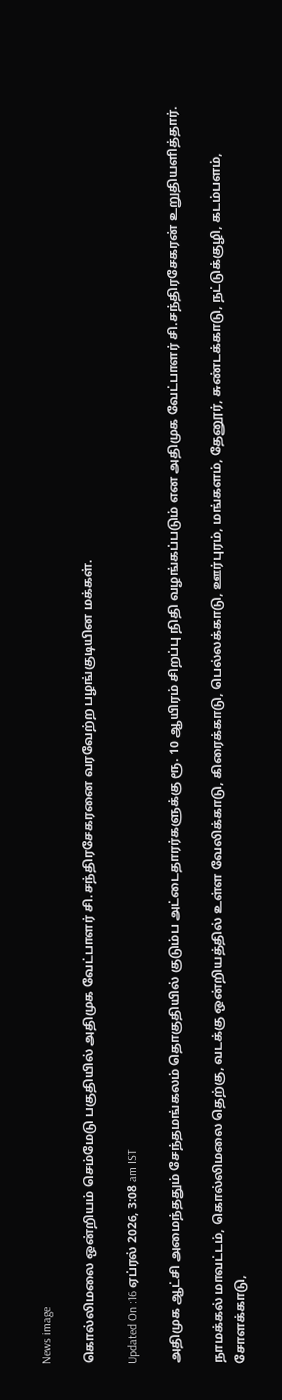News image

கொல்லிமலை ஒன்றியம் செம்மேடு பகுதியில் அதிமுக வேட்பாளர் சி.சந்திரசேகரனை வரவேற்ற பழங்குடியின மக்கள்.

Updated On :16 ஏப்ரல் 2026, 3:08 am IST

அதிமுக ஆட்சி அமைந்ததும் சேந்தமங்கலம் தொகுதியில் குடும்ப அட்டைதாரர்களுக்கு ரூ. 10 ஆயிரம் சிறப்பு நிதி வழங்கப்படும் என அதிமுக வேட்பாளர் சி.சந்திரசேகரன் உறுதியளித்தார்.

நாமக்கல் மாவட்டம், கொல்லிமலை தெற்கு, வடக்கு ஒன்றியத்தில் உள்ள வேலிக்காடு, கிரைக்காடு, பெல்லக்காடு, ஊர்புரம், மங்களம், தேனூர், சுண்டக்காடு, நட்டுக்குழி, கடம்பளம், சோளக்காடு,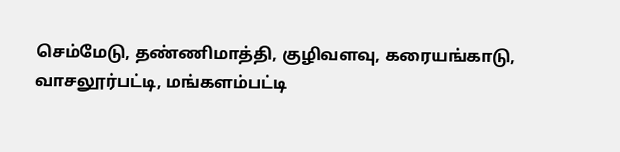செம்மேடு, தண்ணிமாத்தி, குழிவளவு, கரையங்காடு, வாசலூர்பட்டி, மங்களம்பட்டி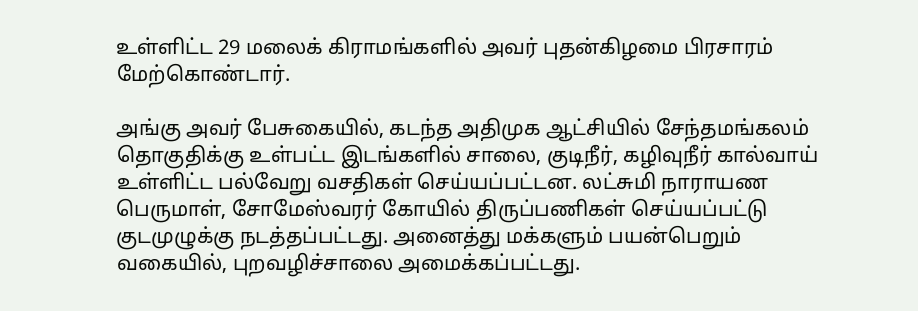உள்ளிட்ட 29 மலைக் கிராமங்களில் அவர் புதன்கிழமை பிரசாரம் மேற்கொண்டார்.

அங்கு அவர் பேசுகையில், கடந்த அதிமுக ஆட்சியில் சேந்தமங்கலம் தொகுதிக்கு உள்பட்ட இடங்களில் சாலை, குடிநீர், கழிவுநீர் கால்வாய் உள்ளிட்ட பல்வேறு வசதிகள் செய்யப்பட்டன. லட்சுமி நாராயண பெருமாள், சோமேஸ்வரர் கோயில் திருப்பணிகள் செய்யப்பட்டு குடமுழுக்கு நடத்தப்பட்டது. அனைத்து மக்களும் பயன்பெறும் வகையில், புறவழிச்சாலை அமைக்கப்பட்டது.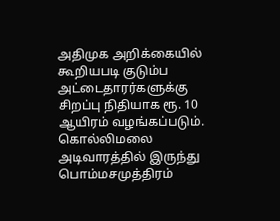அதிமுக அறிக்கையில் கூறியபடி குடும்ப அட்டைதாரர்களுக்கு சிறப்பு நிதியாக ரூ. 10 ஆயிரம் வழங்கப்படும். கொல்லிமலை அடிவாரத்தில் இருந்து பொம்மசமுத்திரம்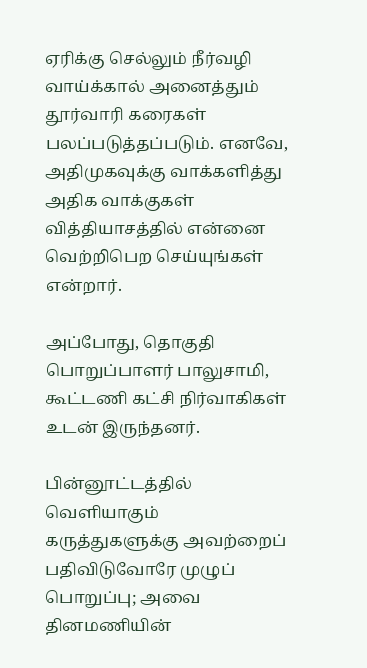ஏரிக்கு செல்லும் நீர்வழி வாய்க்கால் அனைத்தும் தூர்வாரி கரைகள் பலப்படுத்தப்படும். எனவே, அதிமுகவுக்கு வாக்களித்து அதிக வாக்குகள் வித்தியாசத்தில் என்னை வெற்றிபெற செய்யுங்கள் என்றார்.

அப்போது, தொகுதி பொறுப்பாளர் பாலுசாமி, கூட்டணி கட்சி நிர்வாகிகள் உடன் இருந்தனர்.

பின்னூட்டத்தில் வெளியாகும் கருத்துகளுக்கு அவற்றைப் பதிவிடுவோரே முழுப் பொறுப்பு; அவை தினமணியின்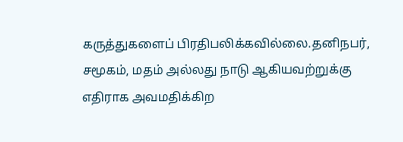கருத்துகளைப் பிரதிபலிக்கவில்லை.தனிநபர், சமூகம், மதம் அல்லது நாடு ஆகியவற்றுக்கு எதிராக அவமதிக்கிற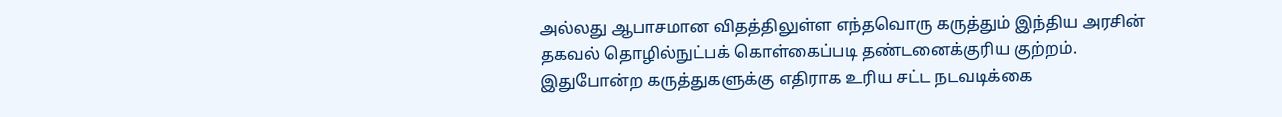அல்லது ஆபாசமான விதத்திலுள்ள எந்தவொரு கருத்தும் இந்திய அரசின் தகவல் தொழில்நுட்பக் கொள்கைப்படி தண்டனைக்குரிய குற்றம். இதுபோன்ற கருத்துகளுக்கு எதிராக உரிய சட்ட நடவடிக்கை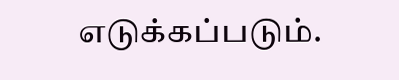எடுக்கப்படும்.